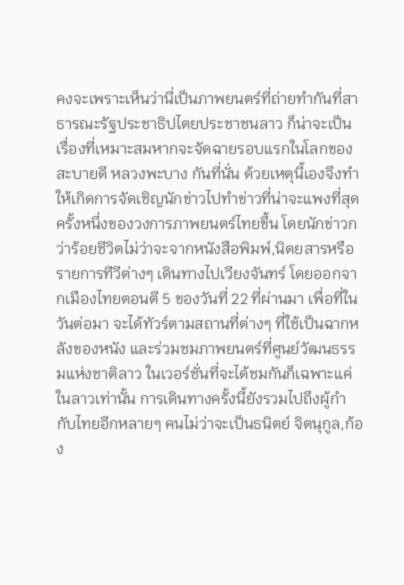คงจะเพราะเห็นว่านี่เป็นภาพยนตร์ที่ถ่ายทำกันที่สาธารณะรัฐประชาธิปไตยประชาชนลาว ก็น่าจะเป็นเรื่องที่เหมาะสมหากจะจัดฉายรอบแรกในโลกของ สะบายดี หลวงพะบาง กันที่นั่น ด้วยเหตุนี้เองจึงทำให้เกิดการจัดเชิญนักข่าวไปทำข่าวที่น่าจะแพงที่สุดครั้งหนึ่งของวงการภาพยนตร์ไทยขึ้น โดยนักข่าวกว่าร้อยชีวิตไม่ว่าจะจากหนังสือพิมพ์,นิตยสารหรือรายการทีวีต่างๆ เดินทางไปเวียงจันทร์ โดยออกจากเมืองไทยตอนตี 5 ของวันที่ 22 ที่ผ่านมา เพื่อที่ในวันต่อมา จะได้ทัวร์ตามสถานที่ต่างๆ ที่ใช้เป็นฉากหลังของหนัง และร่วมชมภาพยนตร์ที่ศูนย์วัฒนธรรมแห่งชาติลาว ในเวอร์ชั่นที่จะได้ชมกันก็เฉพาะแค่ในลาวเท่านั้น การเดินทางครั้งนี้ยังรวมไปถึงผู้กำกับไทยอีกหลายๆ คนไม่ว่าจะเป็นธนิตย์ จิตนุกูล,ก้อง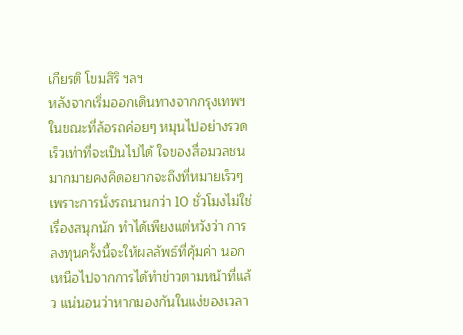เกียรติ โขมสิริ ฯลฯ
หลังจากเริ่มออกเดินทางจากกรุงเทพฯ ในขณะที่ล้อรถค่อยๆ หมุนไปอย่างรวดเร็วเท่าที่จะเป็นไปได้ ใจของสื่อมวลชนมากมายคงคิดอยากจะถึงที่หมายเร็วๆ เพราะการนั่งรถนานกว่า 10 ชั่วโมงไม่ใช่เรื่องสนุกนัก ทำได้เพียงแต่หวังว่า การลงทุนครั้งนี้จะให้ผลลัพธ์ที่คุ้มค่า นอกเหนือไปจากการได้ทำข่าวตามหน้าที่แล้ว แน่นอนว่าหากมองกันในแง่ของเวลา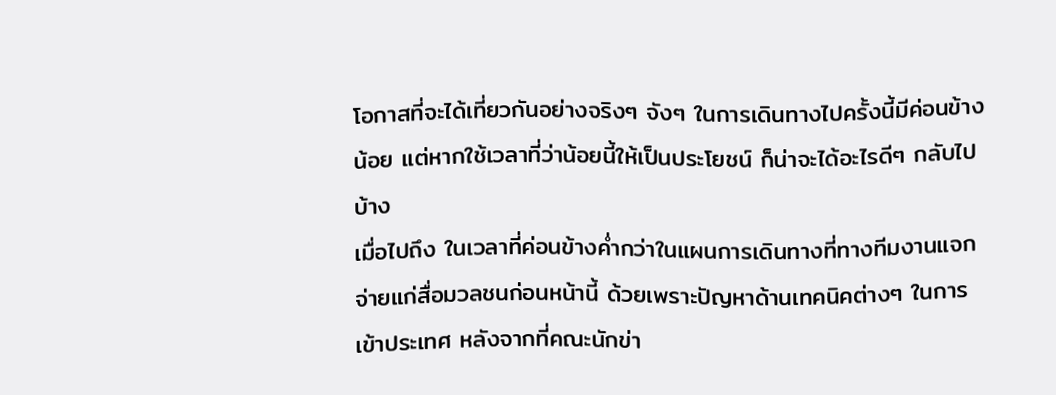โอกาสที่จะได้เที่ยวกันอย่างจริงๆ จังๆ ในการเดินทางไปครั้งนี้มีค่อนข้างน้อย แต่หากใช้เวลาที่ว่าน้อยนี้ให้เป็นประโยชน์ ก็น่าจะได้อะไรดีๆ กลับไปบ้าง
เมื่อไปถึง ในเวลาที่ค่อนข้างค่ำกว่าในแผนการเดินทางที่ทางทีมงานแจกจ่ายแก่สื่อมวลชนก่อนหน้านี้ ด้วยเพราะปัญหาด้านเทคนิคต่างๆ ในการเข้าประเทศ หลังจากที่คณะนักข่า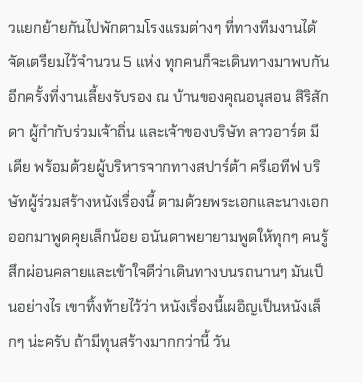วแยกย้ายกันไปพักตามโรงแรมต่างๆ ที่ทางทีมงานได้จัดเตรียมไว้จำนวน 5 แห่ง ทุกคนก็จะเดินทางมาพบกันอีกครั้งที่งานเลี้ยงรับรอง ณ บ้านของคุณอนุสอน สิริสักดา ผู้กำกับร่วมเจ้าถิ่น และเจ้าของบริษัท ลาวอาร์ต มีเดีย พร้อมด้วยผู้บริหารจากทางสปาร์ต้า ครีเอทีฟ บริษัทผู้ร่วมสร้างหนังเรื่องนี้ ตามด้วยพระเอกและนางเอกออกมาพูดคุยเล็กน้อย อนันดาพยายามพูดให้ทุกๆ คนรู้สึกผ่อนคลายและเข้าใจดีว่าเดินทางบนรถนานๆ มันเป็นอย่างไร เขาทิ้งท้ายไว้ว่า หนังเรื่องนี้เผอิญเป็นหนังเล็กๆ น่ะครับ ถ้ามีทุนสร้างมากกว่านี้ วัน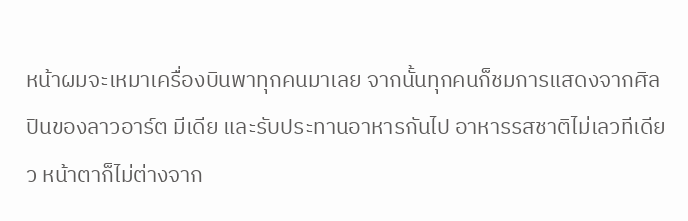หน้าผมจะเหมาเครื่องบินพาทุกคนมาเลย จากนั้นทุกคนก็ชมการแสดงจากศิลปินของลาวอาร์ต มีเดีย และรับประทานอาหารกันไป อาหารรสชาติไม่เลวทีเดียว หน้าตาก็ไม่ต่างจาก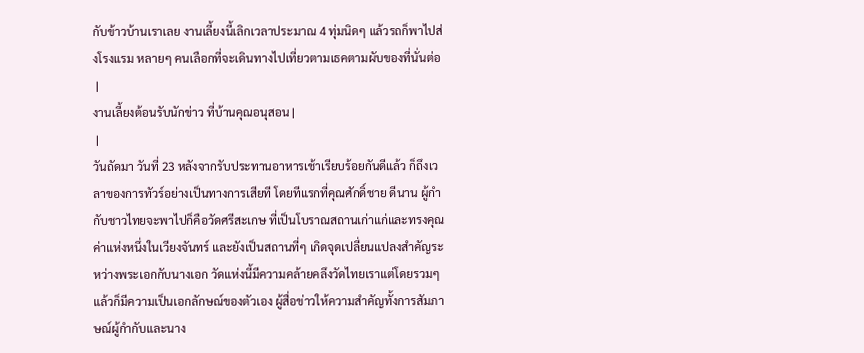กับข้าวบ้านเราเลย งานเลี้ยงนี้เลิกเวลาประมาณ 4 ทุ่มนิดๆ แล้วรถก็พาไปส่งโรงแรม หลายๆ คนเลือกที่จะเดินทางไปเที่ยวตามเธคตามผับของที่นั่นต่อ
 |
งานเลี้ยงต้อนรับนักข่าว ที่บ้านคุณอนุสอน |
 |
วันถัดมา วันที่ 23 หลังจากรับประทานอาหารเช้าเรียบร้อยกันดีแล้ว ก็ถึงเวลาของการทัวร์อย่างเป็นทางการเสียที โดยทีแรกที่คุณศักดิ์ชาย ดีนาน ผู้กำกับชาวไทยจะพาไปก็คือวัดศรีสะเกษ ที่เป็นโบราณสถานเก่าแก่และทรงคุณค่าแห่งหนึ่งในเวียงจันทร์ และยังเป็นสถานที่ๆ เกิดจุดเปลี่ยนแปลงสำคัญระหว่างพระเอกกับนางเอก วัดแห่งนี้มีความคล้ายคลึงวัดไทยเราแต่โดยรวมๆ แล้วก็มีความเป็นเอกลักษณ์ของตัวเอง ผู้สื่อข่าวให้ความสำคัญทั้งการสัมภาษณ์ผู้กำกับและนาง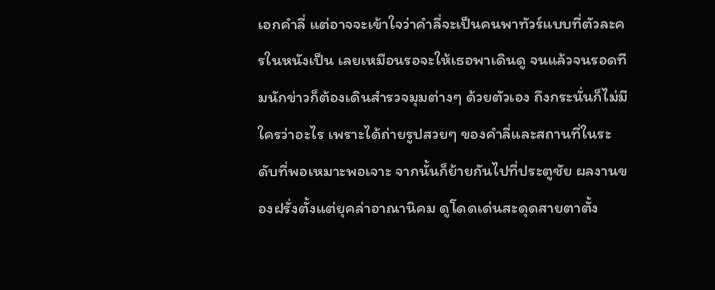เอกคำลี่ แต่อาจจะเข้าใจว่าคำลี่จะเป็นคนพาทัวร์แบบที่ตัวละครในหนังเป็น เลยเหมือนรอจะให้เธอพาเดินดู จนแล้วจนรอดทีมนักข่าวก็ต้องเดินสำรวจมุมต่างๆ ด้วยตัวเอง ถึงกระนั่นก็ไม่มีใครว่าอะไร เพราะได้ถ่ายรูปสวยๆ ของคำลี่และสถานที่ในระดับที่พอเหมาะพอเจาะ จากนั้นก็ย้ายกันไปที่ประตูชัย ผลงานของฝรั่งตั้งแต่ยุคล่าอาณานิคม ดูโดดเด่นสะดุดสายตาตั้ง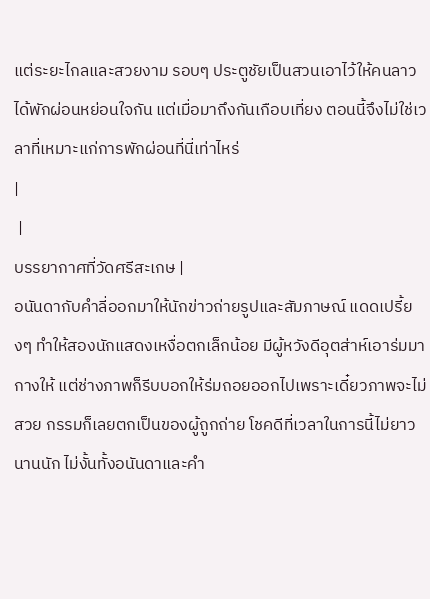แต่ระยะไกลและสวยงาม รอบๆ ประตูชัยเป็นสวนเอาไว้ให้คนลาวได้พักผ่อนหย่อนใจกัน แต่เมื่อมาถึงกันเกือบเที่ยง ตอนนี้จึงไม่ใช่เวลาที่เหมาะแก่การพักผ่อนที่นี่เท่าไหร่
|
 |
บรรยากาศที่วัดศรีสะเกษ |
อนันดากับคำลี่ออกมาให้นักข่าวถ่ายรูปและสัมภาษณ์ แดดเปรี้ยงๆ ทำให้สองนักแสดงเหงื่อตกเล็กน้อย มีผู้หวังดีอุตส่าห์เอาร่มมากางให้ แต่ช่างภาพก็รีบบอกให้ร่มถอยออกไปเพราะเดี๋ยวภาพจะไม่สวย กรรมก็เลยตกเป็นของผู้ถูกถ่าย โชคดีที่เวลาในการนี้ไม่ยาวนานนัก ไม่งั้นทั้งอนันดาและคำ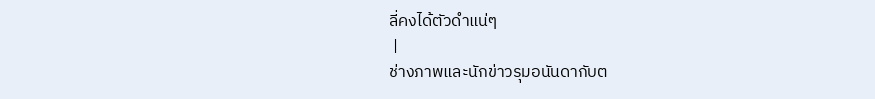ลี่คงได้ตัวดำแน่ๆ
 |
ช่างภาพและนักข่าวรุมอนันดากับต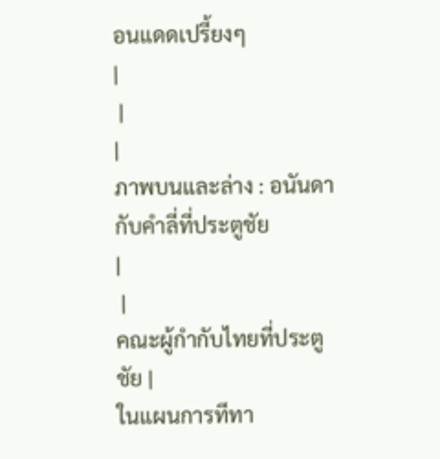อนแดดเปรี้ยงๆ
|
 |
|
ภาพบนและล่าง : อนันดากับคำลี่ที่ประตูชัย
|
 |
คณะผู้กำกับไทยที่ประตูชัย |
ในแผนการทีทา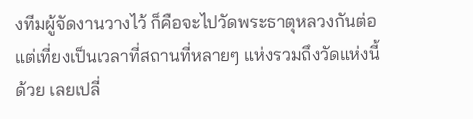งทีมผู้จัดงานวางไว้ ก็คือจะไปวัดพระธาตุหลวงกันต่อ แต่เที่ยงเป็นเวลาที่สถานที่หลายๆ แห่งรวมถึงวัดแห่งนี้ด้วย เลยเปลี่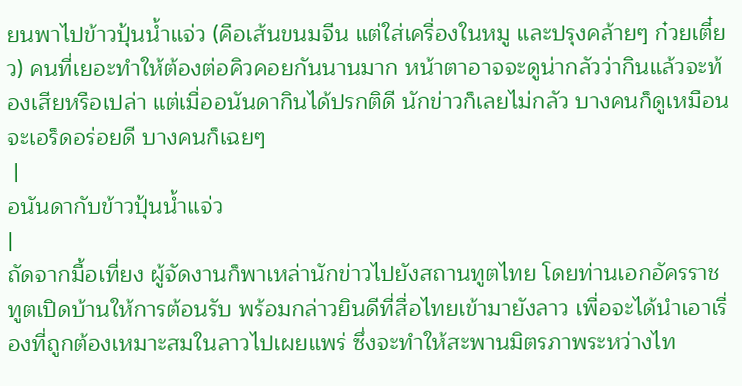ยนพาไปข้าวปุ้นน้ำแจ่ว (คือเส้นขนมจีน แต่ใส่เครื่องในหมู และปรุงคล้ายๆ ก๋วยเตี๋ยว) คนที่เยอะทำให้ต้องต่อคิวคอยกันนานมาก หน้าตาอาจจะดูน่ากลัวว่ากินแล้วจะท้องเสียหรือเปล่า แต่เมื่ออนันดากินได้ปรกติดี นักข่าวก็เลยไม่กลัว บางคนก็ดูเหมือนจะเอร็ดอร่อยดี บางคนก็เฉยๆ
 |
อนันดากับข้าวปุ้นน้ำแจ่ว
|
ถัดจากมื้อเที่ยง ผู้จัดงานก็พาเหล่านักข่าวไปยังสถานทูตไทย โดยท่านเอกอัครราชทูตเปิดบ้านให้การต้อนรับ พร้อมกล่าวยินดีที่สื่อไทยเข้ามายังลาว เพื่อจะได้นำเอาเรื่องที่ถูกต้องเหมาะสมในลาวไปเผยแพร่ ซึ่งจะทำให้สะพานมิตรภาพระหว่างไท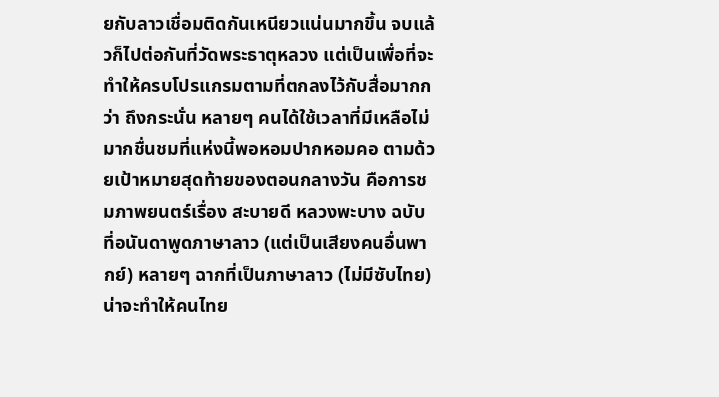ยกับลาวเชื่อมติดกันเหนียวแน่นมากขึ้น จบแล้วก็ไปต่อกันที่วัดพระธาตุหลวง แต่เป็นเพื่อที่จะทำให้ครบโปรแกรมตามที่ตกลงไว้กับสื่อมากกว่า ถึงกระนั่น หลายๆ คนได้ใช้เวลาที่มีเหลือไม่มากชื่นชมที่แห่งนี้พอหอมปากหอมคอ ตามด้วยเป้าหมายสุดท้ายของตอนกลางวัน คือการชมภาพยนตร์เรื่อง สะบายดี หลวงพะบาง ฉบับที่อนันดาพูดภาษาลาว (แต่เป็นเสียงคนอื่นพากย์) หลายๆ ฉากที่เป็นภาษาลาว (ไม่มีซับไทย) น่าจะทำให้คนไทย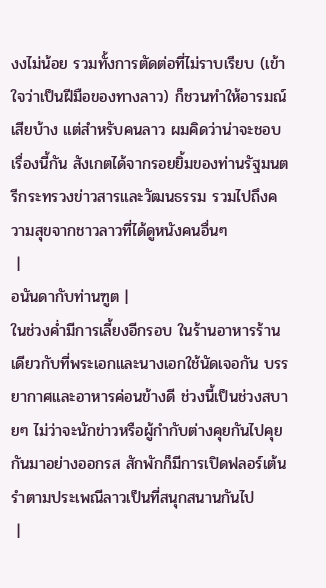งงไม่น้อย รวมทั้งการตัดต่อที่ไม่ราบเรียบ (เข้าใจว่าเป็นฝีมือของทางลาว) ก็ชวนทำให้อารมณ์เสียบ้าง แต่สำหรับคนลาว ผมคิดว่าน่าจะชอบเรื่องนี้กัน สังเกตได้จากรอยยิ้มของท่านรัฐมนตรีกระทรวงข่าวสารและวัฒนธรรม รวมไปถึงความสุขจากชาวลาวที่ได้ดูหนังคนอื่นๆ
 |
อนันดากับท่านฑูต |
ในช่วงค่ำมีการเลี้ยงอีกรอบ ในร้านอาหารร้านเดียวกับที่พระเอกและนางเอกใช้นัดเจอกัน บรรยากาศและอาหารค่อนข้างดี ช่วงนี้เป็นช่วงสบายๆ ไม่ว่าจะนักข่าวหรือผู้กำกับต่างคุยกันไปคุยกันมาอย่างออกรส สักพักก็มีการเปิดฟลอร์เต้นรำตามประเพณีลาวเป็นที่สนุกสนานกันไป
 |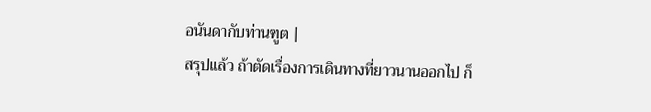อนันดากับท่านฑูต |
สรุปแล้ว ถ้าตัดเรื่องการเดินทางที่ยาวนานออกไป ก็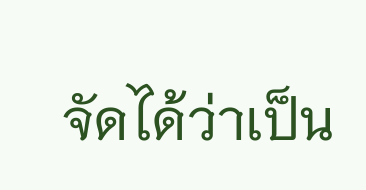จัดได้ว่าเป็น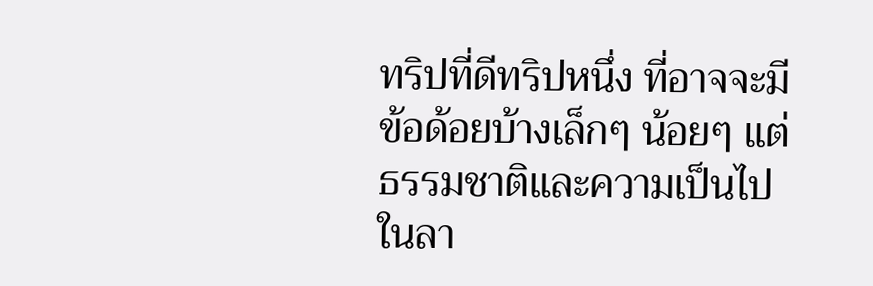ทริปที่ดีทริปหนึ่ง ที่อาจจะมีข้อด้อยบ้างเล็กๆ น้อยๆ แต่ธรรมชาติและความเป็นไปในลา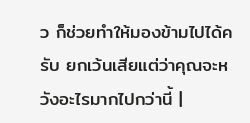ว ก็ช่วยทำให้มองข้ามไปได้ครับ ยกเว้นเสียแต่ว่าคุณจะหวังอะไรมากไปกว่านี้ |